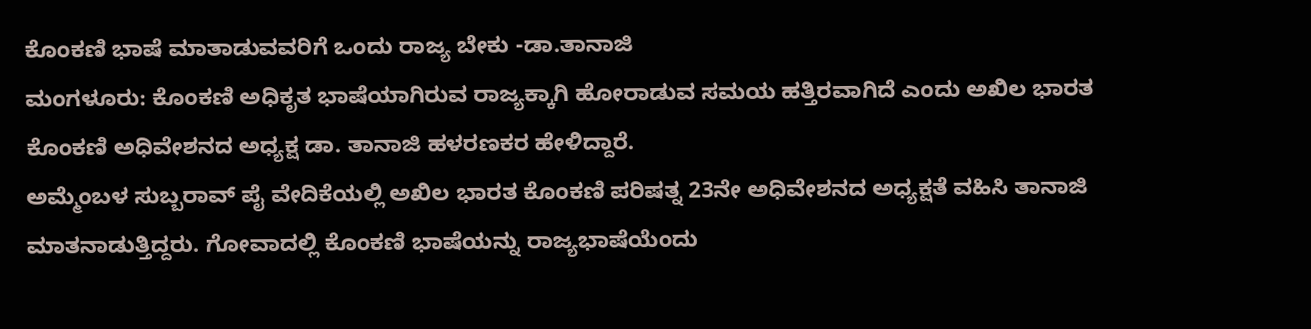ಕೊಂಕಣಿ ಭಾಷೆ ಮಾತಾಡುವವರಿಗೆ ಒಂದು ರಾಜ್ಯ ಬೇಕು -ಡಾ.ತಾನಾಜಿ
ಮಂಗಳೂರು: ಕೊಂಕಣಿ ಅಧಿಕೃತ ಭಾಷೆಯಾಗಿರುವ ರಾಜ್ಯಕ್ಕಾಗಿ ಹೋರಾಡುವ ಸಮಯ ಹತ್ತಿರವಾಗಿದೆ ಎಂದು ಅಖಿಲ ಭಾರತ ಕೊಂಕಣಿ ಅಧಿವೇಶನದ ಅಧ್ಯಕ್ಷ ಡಾ. ತಾನಾಜಿ ಹಳರಣಕರ ಹೇಳಿದ್ದಾರೆ.
ಅಮ್ಮೆಂಬಳ ಸುಬ್ಬರಾವ್ ಪೈ ವೇದಿಕೆಯಲ್ಲಿ ಅಖಿಲ ಭಾರತ ಕೊಂಕಣಿ ಪರಿಷತ್ನ 23ನೇ ಅಧಿವೇಶನದ ಅಧ್ಯಕ್ಷತೆ ವಹಿಸಿ ತಾನಾಜಿ ಮಾತನಾಡುತ್ತಿದ್ದರು. ಗೋವಾದಲ್ಲಿ ಕೊಂಕಣಿ ಭಾಷೆಯನ್ನು ರಾಜ್ಯಭಾಷೆಯೆಂದು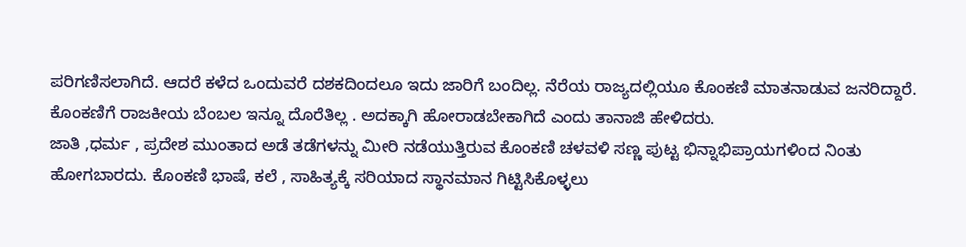ಪರಿಗಣಿಸಲಾಗಿದೆ. ಆದರೆ ಕಳೆದ ಒಂದುವರೆ ದಶಕದಿಂದಲೂ ಇದು ಜಾರಿಗೆ ಬಂದಿಲ್ಲ. ನೆರೆಯ ರಾಜ್ಯದಲ್ಲಿಯೂ ಕೊಂಕಣಿ ಮಾತನಾಡುವ ಜನರಿದ್ದಾರೆ. ಕೊಂಕಣಿಗೆ ರಾಜಕೀಯ ಬೆಂಬಲ ಇನ್ನೂ ದೊರೆತಿಲ್ಲ . ಅದಕ್ಕಾಗಿ ಹೋರಾಡಬೇಕಾಗಿದೆ ಎಂದು ತಾನಾಜಿ ಹೇಳಿದರು.
ಜಾತಿ ,ಧರ್ಮ , ಪ್ರದೇಶ ಮುಂತಾದ ಅಡೆ ತಡೆಗಳನ್ನು ಮೀರಿ ನಡೆಯುತ್ತಿರುವ ಕೊಂಕಣಿ ಚಳವಳಿ ಸಣ್ಣ ಪುಟ್ಟ ಭಿನ್ನಾಭಿಪ್ರಾಯಗಳಿಂದ ನಿಂತು ಹೋಗಬಾರದು. ಕೊಂಕಣಿ ಭಾಷೆ, ಕಲೆ , ಸಾಹಿತ್ಯಕ್ಕೆ ಸರಿಯಾದ ಸ್ಥಾನಮಾನ ಗಿಟ್ಟಿಸಿಕೊಳ್ಳಲು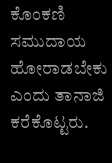ಕೊಂಕಣಿ ಸಮುದಾಯ ಹೋರಾಡಬೇಕು ಎಂದು ತಾನಾಜಿ ಕರೆಕೊಟ್ಟರು.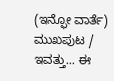(ಇನ್ಫೋ ವಾರ್ತೆ)
ಮುಖಪುಟ / ಇವತ್ತು... ಈ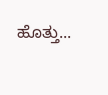ಹೊತ್ತು...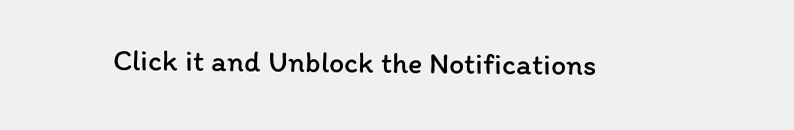Click it and Unblock the Notifications